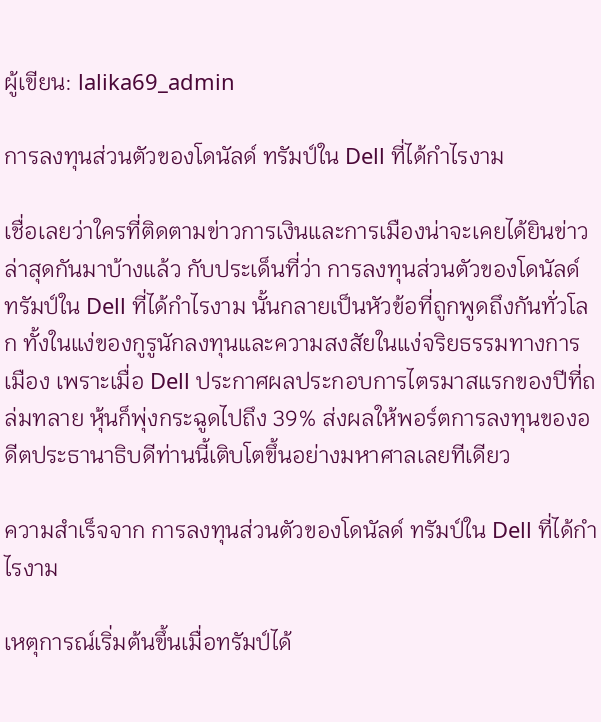ผู้เขียน: lalika69_admin

การลงทุนส่วนตัวของโดนัลด์ ทรัมป์ใน Dell ที่ได้กำไรงาม

เชื่อเลยว่าใครที่ติดตามข่าวการเงินและการเมืองน่าจะเคยได้ยินข่าวล่าสุดกันมาบ้างแล้ว กับประเด็นที่ว่า การลงทุนส่วนตัวของโดนัลด์ ทรัมป์ใน Dell ที่ได้กำไรงาม นั้นกลายเป็นหัวข้อที่ถูกพูดถึงกันทั่วโลก ทั้งในแง่ของกูรูนักลงทุนและความสงสัยในแง่จริยธรรมทางการเมือง เพราะเมื่อ Dell ประกาศผลประกอบการไตรมาสแรกของปีที่ถล่มทลาย หุ้นก็พุ่งกระฉูดไปถึง 39% ส่งผลให้พอร์ตการลงทุนของอดีตประธานาธิบดีท่านนี้เติบโตขึ้นอย่างมหาศาลเลยทีเดียว

ความสำเร็จจาก การลงทุนส่วนตัวของโดนัลด์ ทรัมป์ใน Dell ที่ได้กำไรงาม

เหตุการณ์เริ่มต้นขึ้นเมื่อทรัมป์ได้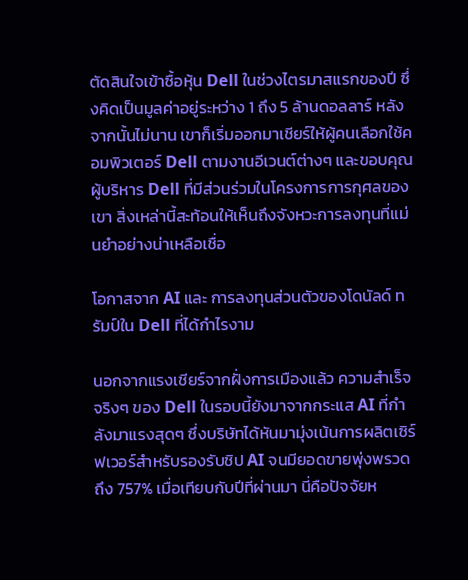ตัดสินใจเข้าซื้อหุ้น Dell ในช่วงไตรมาสแรกของปี ซึ่งคิดเป็นมูลค่าอยู่ระหว่าง 1 ถึง 5 ล้านดอลลาร์ หลังจากนั้นไม่นาน เขาก็เริ่มออกมาเชียร์ให้ผู้คนเลือกใช้คอมพิวเตอร์ Dell ตามงานอีเวนต์ต่างๆ และขอบคุณผู้บริหาร Dell ที่มีส่วนร่วมในโครงการการกุศลของเขา สิ่งเหล่านี้สะท้อนให้เห็นถึงจังหวะการลงทุนที่แม่นยำอย่างน่าเหลือเชื่อ

โอกาสจาก AI และ การลงทุนส่วนตัวของโดนัลด์ ทรัมป์ใน Dell ที่ได้กำไรงาม

นอกจากแรงเชียร์จากฝั่งการเมืองแล้ว ความสำเร็จจริงๆ ของ Dell ในรอบนี้ยังมาจากกระแส AI ที่กำลังมาแรงสุดๆ ซึ่งบริษัทได้หันมามุ่งเน้นการผลิตเซิร์ฟเวอร์สำหรับรองรับชิป AI จนมียอดขายพุ่งพรวดถึง 757% เมื่อเทียบกับปีที่ผ่านมา นี่คือปัจจัยห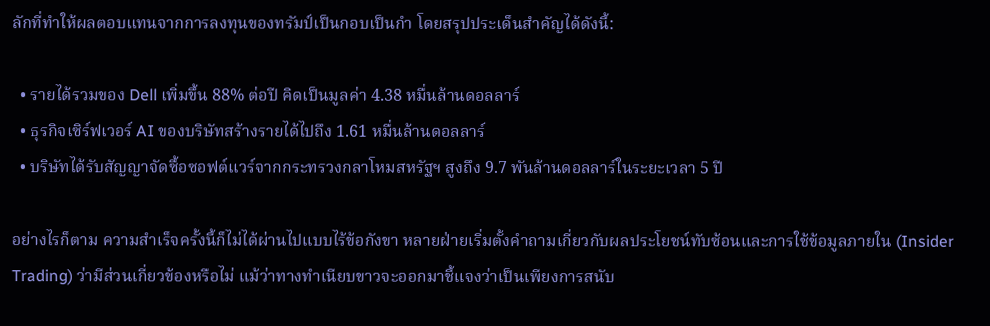ลักที่ทำให้ผลตอบแทนจากการลงทุนของทรัมป์เป็นกอบเป็นกำ โดยสรุปประเด็นสำคัญได้ดังนี้:

  • รายได้รวมของ Dell เพิ่มขึ้น 88% ต่อปี คิดเป็นมูลค่า 4.38 หมื่นล้านดอลลาร์
  • ธุรกิจเซิร์ฟเวอร์ AI ของบริษัทสร้างรายได้ไปถึง 1.61 หมื่นล้านดอลลาร์
  • บริษัทได้รับสัญญาจัดซื้อซอฟต์แวร์จากกระทรวงกลาโหมสหรัฐฯ สูงถึง 9.7 พันล้านดอลลาร์ในระยะเวลา 5 ปี

อย่างไรก็ตาม ความสำเร็จครั้งนี้ก็ไม่ได้ผ่านไปแบบไร้ข้อกังขา หลายฝ่ายเริ่มตั้งคำถามเกี่ยวกับผลประโยชน์ทับซ้อนและการใช้ข้อมูลภายใน (Insider Trading) ว่ามีส่วนเกี่ยวข้องหรือไม่ แม้ว่าทางทำเนียบขาวจะออกมาชี้แจงว่าเป็นเพียงการสนับ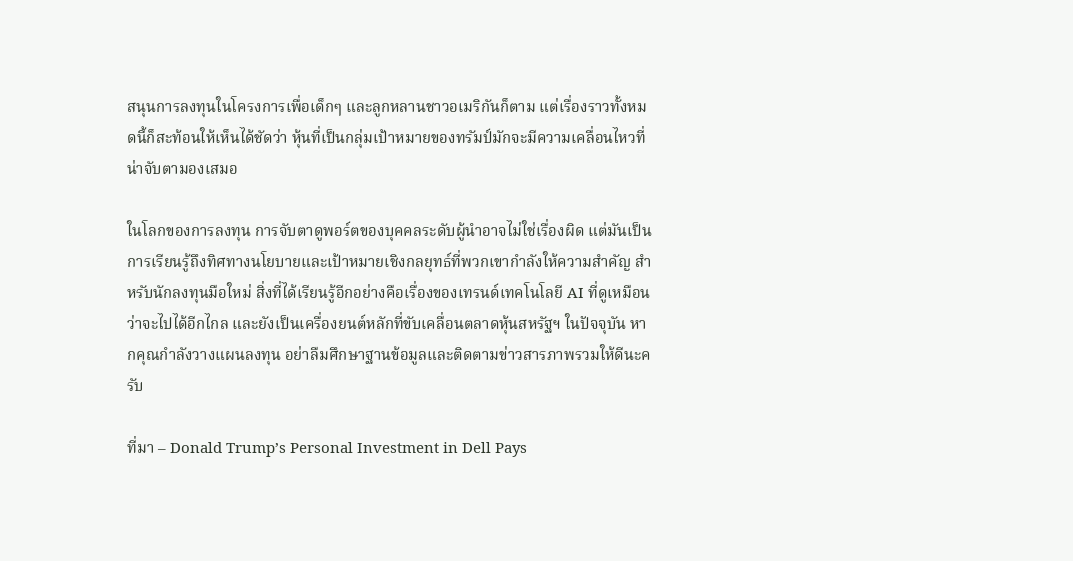สนุนการลงทุนในโครงการเพื่อเด็กๆ และลูกหลานชาวอเมริกันก็ตาม แต่เรื่องราวทั้งหมดนี้ก็สะท้อนให้เห็นได้ชัดว่า หุ้นที่เป็นกลุ่มเป้าหมายของทรัมป์มักจะมีความเคลื่อนไหวที่น่าจับตามองเสมอ

ในโลกของการลงทุน การจับตาดูพอร์ตของบุคคลระดับผู้นำอาจไม่ใช่เรื่องผิด แต่มันเป็นการเรียนรู้ถึงทิศทางนโยบายและเป้าหมายเชิงกลยุทธ์ที่พวกเขากำลังให้ความสำคัญ สำหรับนักลงทุนมือใหม่ สิ่งที่ได้เรียนรู้อีกอย่างคือเรื่องของเทรนด์เทคโนโลยี AI ที่ดูเหมือนว่าจะไปได้อีกไกล และยังเป็นเครื่องยนต์หลักที่ขับเคลื่อนตลาดหุ้นสหรัฐฯ ในปัจจุบัน หากคุณกำลังวางแผนลงทุน อย่าลืมศึกษาฐานข้อมูลและติดตามข่าวสารภาพรวมให้ดีนะครับ

ที่มา – Donald Trump’s Personal Investment in Dell Pays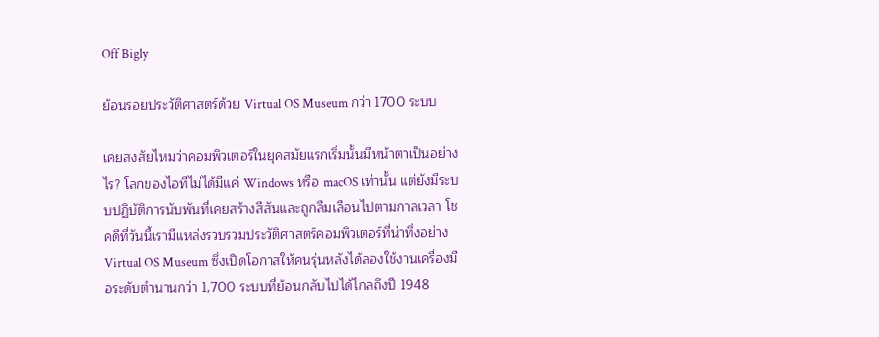Off Bigly

ย้อนรอยประวัติศาสตร์ด้วย Virtual OS Museum กว่า 1700 ระบบ

เคยสงสัยไหมว่าคอมพิวเตอร์ในยุคสมัยแรกเริ่มนั้นมีหน้าตาเป็นอย่างไร? โลกของไอทีไม่ได้มีแค่ Windows หรือ macOS เท่านั้น แต่ยังมีระบบปฏิบัติการนับพันที่เคยสร้างสีสันและถูกลืมเลือนไปตามกาลเวลา โชคดีที่วันนี้เรามีแหล่งรวบรวมประวัติศาสตร์คอมพิวเตอร์ที่น่าทึ่งอย่าง Virtual OS Museum ซึ่งเปิดโอกาสให้คนรุ่นหลังได้ลองใช้งานเครื่องมือระดับตำนานกว่า 1,700 ระบบที่ย้อนกลับไปได้ไกลถึงปี 1948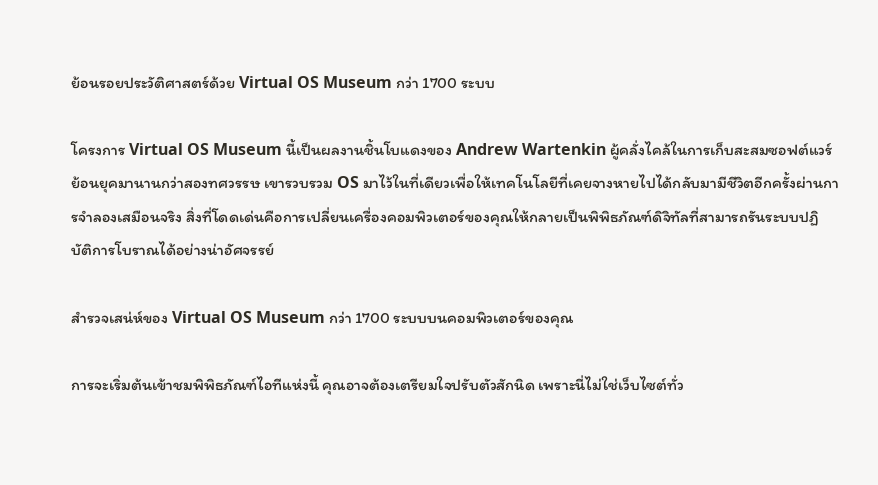ย้อนรอยประวัติศาสตร์ด้วย Virtual OS Museum กว่า 1700 ระบบ

โครงการ Virtual OS Museum นี้เป็นผลงานชิ้นโบแดงของ Andrew Wartenkin ผู้คลั่งไคล้ในการเก็บสะสมซอฟต์แวร์ย้อนยุคมานานกว่าสองทศวรรษ เขารวบรวม OS มาไว้ในที่เดียวเพื่อให้เทคโนโลยีที่เคยจางหายไปได้กลับมามีชีวิตอีกครั้งผ่านการจำลองเสมือนจริง สิ่งที่โดดเด่นคือการเปลี่ยนเครื่องคอมพิวเตอร์ของคุณให้กลายเป็นพิพิธภัณฑ์ดิจิทัลที่สามารถรันระบบปฏิบัติการโบราณได้อย่างน่าอัศจรรย์

สำรวจเสน่ห์ของ Virtual OS Museum กว่า 1700 ระบบบนคอมพิวเตอร์ของคุณ

การจะเริ่มต้นเข้าชมพิพิธภัณฑ์ไอทีแห่งนี้ คุณอาจต้องเตรียมใจปรับตัวสักนิด เพราะนี่ไม่ใช่เว็บไซต์ทั่ว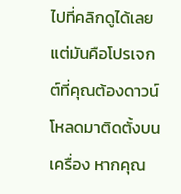ไปที่คลิกดูได้เลย แต่มันคือโปรเจกต์ที่คุณต้องดาวน์โหลดมาติดตั้งบนเครื่อง หากคุณ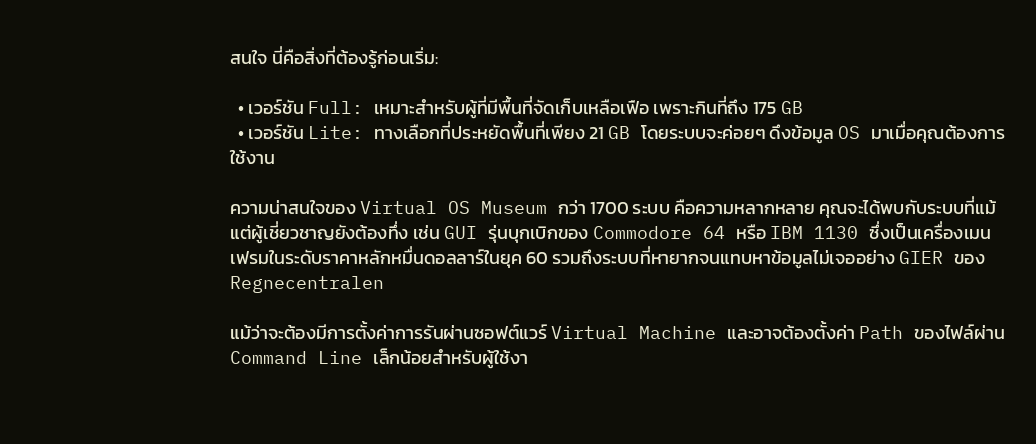สนใจ นี่คือสิ่งที่ต้องรู้ก่อนเริ่ม:

  • เวอร์ชัน Full: เหมาะสำหรับผู้ที่มีพื้นที่จัดเก็บเหลือเฟือ เพราะกินที่ถึง 175 GB
  • เวอร์ชัน Lite: ทางเลือกที่ประหยัดพื้นที่เพียง 21 GB โดยระบบจะค่อยๆ ดึงข้อมูล OS มาเมื่อคุณต้องการใช้งาน

ความน่าสนใจของ Virtual OS Museum กว่า 1700 ระบบ คือความหลากหลาย คุณจะได้พบกับระบบที่แม้แต่ผู้เชี่ยวชาญยังต้องทึ่ง เช่น GUI รุ่นบุกเบิกของ Commodore 64 หรือ IBM 1130 ซึ่งเป็นเครื่องเมนเฟรมในระดับราคาหลักหมื่นดอลลาร์ในยุค 60 รวมถึงระบบที่หายากจนแทบหาข้อมูลไม่เจออย่าง GIER ของ Regnecentralen

แม้ว่าจะต้องมีการตั้งค่าการรันผ่านซอฟต์แวร์ Virtual Machine และอาจต้องตั้งค่า Path ของไฟล์ผ่าน Command Line เล็กน้อยสำหรับผู้ใช้งา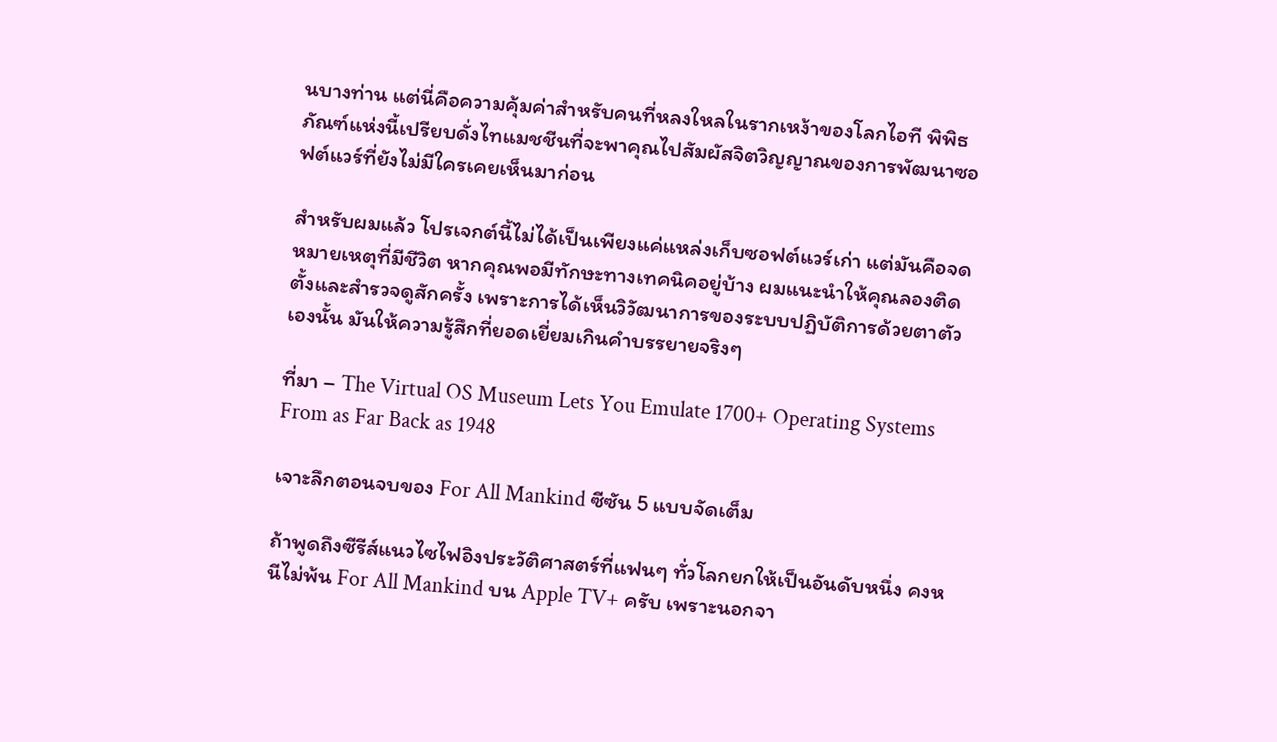นบางท่าน แต่นี่คือความคุ้มค่าสำหรับคนที่หลงใหลในรากเหง้าของโลกไอที พิพิธภัณฑ์แห่งนี้เปรียบดั่งไทแมชชีนที่จะพาคุณไปสัมผัสจิตวิญญาณของการพัฒนาซอฟต์แวร์ที่ยังไม่มีใครเคยเห็นมาก่อน

สำหรับผมแล้ว โปรเจกต์นี้ไม่ได้เป็นเพียงแค่แหล่งเก็บซอฟต์แวร์เก่า แต่มันคือจดหมายเหตุที่มีชีวิต หากคุณพอมีทักษะทางเทคนิคอยู่บ้าง ผมแนะนำให้คุณลองติดตั้งและสำรวจดูสักครั้ง เพราะการได้เห็นวิวัฒนาการของระบบปฏิบัติการด้วยตาตัวเองนั้น มันให้ความรู้สึกที่ยอดเยี่ยมเกินคำบรรยายจริงๆ

ที่มา – The Virtual OS Museum Lets You Emulate 1700+ Operating Systems From as Far Back as 1948

เจาะลึกตอนจบของ For All Mankind ซีซัน 5 แบบจัดเต็ม

ถ้าพูดถึงซีรีส์แนวไซไฟอิงประวัติศาสตร์ที่แฟนๆ ทั่วโลกยกให้เป็นอันดับหนึ่ง คงหนีไม่พ้น For All Mankind บน Apple TV+ ครับ เพราะนอกจา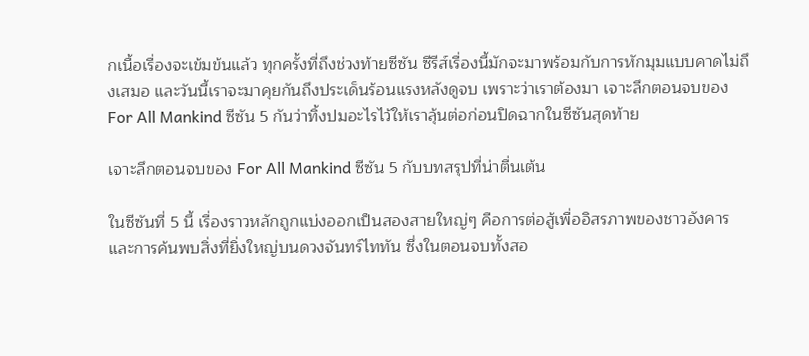กเนื้อเรื่องจะเข้มข้นแล้ว ทุกครั้งที่ถึงช่วงท้ายซีซัน ซีรีส์เรื่องนี้มักจะมาพร้อมกับการหักมุมแบบคาดไม่ถึงเสมอ และวันนี้เราจะมาคุยกันถึงประเด็นร้อนแรงหลังดูจบ เพราะว่าเราต้องมา เจาะลึกตอนจบของ For All Mankind ซีซัน 5 กันว่าทิ้งปมอะไรไว้ให้เราลุ้นต่อก่อนปิดฉากในซีซันสุดท้าย

เจาะลึกตอนจบของ For All Mankind ซีซัน 5 กับบทสรุปที่น่าตื่นเต้น

ในซีซันที่ 5 นี้ เรื่องราวหลักถูกแบ่งออกเป็นสองสายใหญ่ๆ คือการต่อสู้เพื่ออิสรภาพของชาวอังคาร และการค้นพบสิ่งที่ยิ่งใหญ่บนดวงจันทร์ไททัน ซึ่งในตอนจบทั้งสอ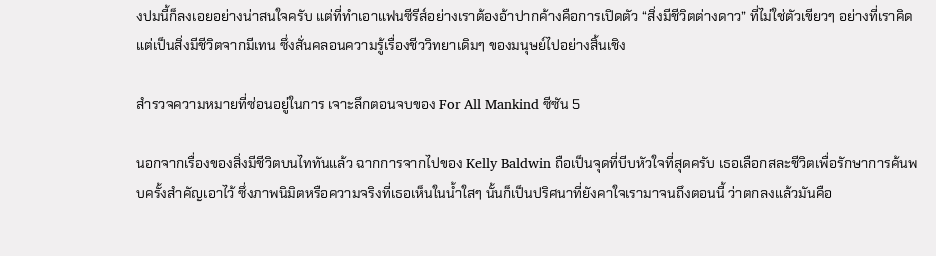งปมนี้ก็ลงเอยอย่างน่าสนใจครับ แต่ที่ทำเอาแฟนซีรีส์อย่างเราต้องอ้าปากค้างคือการเปิดตัว “สิ่งมีชีวิตต่างดาว” ที่ไม่ใช่ตัวเขียวๆ อย่างที่เราคิด แต่เป็นสิ่งมีชีวิตจากมีเทน ซึ่งสั่นคลอนความรู้เรื่องชีววิทยาเดิมๆ ของมนุษย์ไปอย่างสิ้นเชิง

สำรวจความหมายที่ซ่อนอยู่ในการ เจาะลึกตอนจบของ For All Mankind ซีซัน 5

นอกจากเรื่องของสิ่งมีชีวิตบนไททันแล้ว ฉากการจากไปของ Kelly Baldwin ถือเป็นจุดที่บีบหัวใจที่สุดครับ เธอเลือกสละชีวิตเพื่อรักษาการค้นพบครั้งสำคัญเอาไว้ ซึ่งภาพนิมิตหรือความจริงที่เธอเห็นในน้ำใสๆ นั้นก็เป็นปริศนาที่ยังคาใจเรามาจนถึงตอนนี้ ว่าตกลงแล้วมันคือ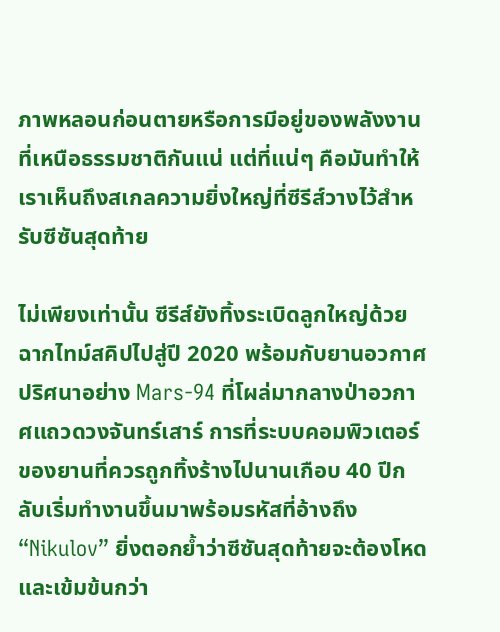ภาพหลอนก่อนตายหรือการมีอยู่ของพลังงานที่เหนือธรรมชาติกันแน่ แต่ที่แน่ๆ คือมันทำให้เราเห็นถึงสเกลความยิ่งใหญ่ที่ซีรีส์วางไว้สำหรับซีซันสุดท้าย

ไม่เพียงเท่านั้น ซีรีส์ยังทิ้งระเบิดลูกใหญ่ด้วยฉากไทม์สคิปไปสู่ปี 2020 พร้อมกับยานอวกาศปริศนาอย่าง Mars-94 ที่โผล่มากลางป่าอวกาศแถวดวงจันทร์เสาร์ การที่ระบบคอมพิวเตอร์ของยานที่ควรถูกทิ้งร้างไปนานเกือบ 40 ปีกลับเริ่มทำงานขึ้นมาพร้อมรหัสที่อ้างถึง “Nikulov” ยิ่งตอกย้ำว่าซีซันสุดท้ายจะต้องโหดและเข้มข้นกว่า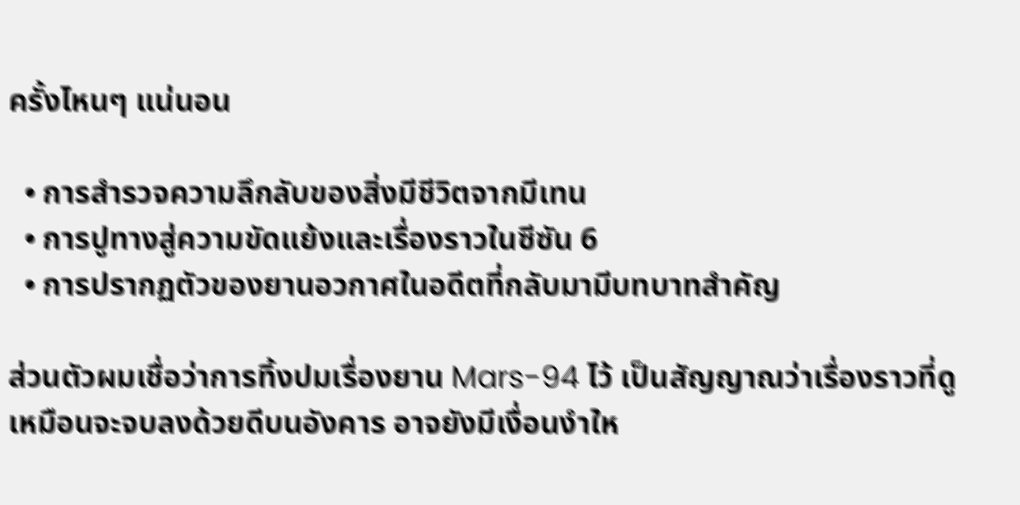ครั้งไหนๆ แน่นอน

  • การสำรวจความลึกลับของสิ่งมีชีวิตจากมีเทน
  • การปูทางสู่ความขัดแย้งและเรื่องราวในซีซัน 6
  • การปรากฏตัวของยานอวกาศในอดีตที่กลับมามีบทบาทสำคัญ

ส่วนตัวผมเชื่อว่าการทิ้งปมเรื่องยาน Mars-94 ไว้ เป็นสัญญาณว่าเรื่องราวที่ดูเหมือนจะจบลงด้วยดีบนอังคาร อาจยังมีเงื่อนงำให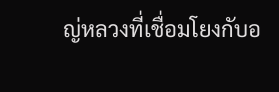ญ่หลวงที่เชื่อมโยงกับอ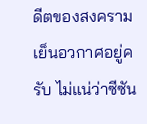ดีตของสงครามเย็นอวกาศอยู่ครับ ไม่แน่ว่าซีซัน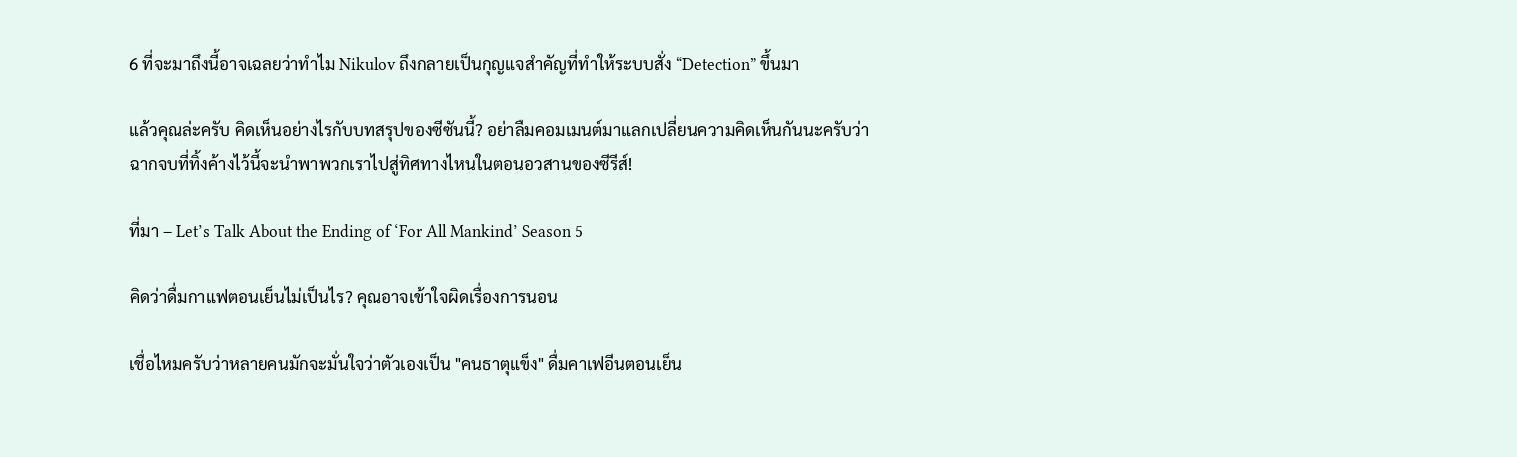6 ที่จะมาถึงนี้อาจเฉลยว่าทำไม Nikulov ถึงกลายเป็นกุญแจสำคัญที่ทำให้ระบบสั่ง “Detection” ขึ้นมา

แล้วคุณล่ะครับ คิดเห็นอย่างไรกับบทสรุปของซีซันนี้? อย่าลืมคอมเมนต์มาแลกเปลี่ยนความคิดเห็นกันนะครับว่าฉากจบที่ทิ้งค้างไว้นี้จะนำพาพวกเราไปสู่ทิศทางไหนในตอนอวสานของซีรีส์!

ที่มา – Let’s Talk About the Ending of ‘For All Mankind’ Season 5

คิดว่าดื่มกาแฟตอนเย็นไม่เป็นไร? คุณอาจเข้าใจผิดเรื่องการนอน

เชื่อไหมครับว่าหลายคนมักจะมั่นใจว่าตัวเองเป็น "คนธาตุแข็ง" ดื่มคาเฟอีนตอนเย็น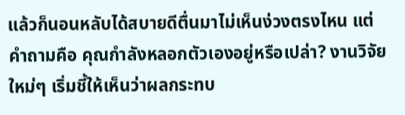แล้วก็นอนหลับได้สบายดีตื่นมาไม่เห็นง่วงตรงไหน แต่คำถามคือ คุณกำลังหลอกตัวเองอยู่หรือเปล่า? งานวิจัยใหม่ๆ เริ่มชี้ให้เห็นว่าผลกระทบ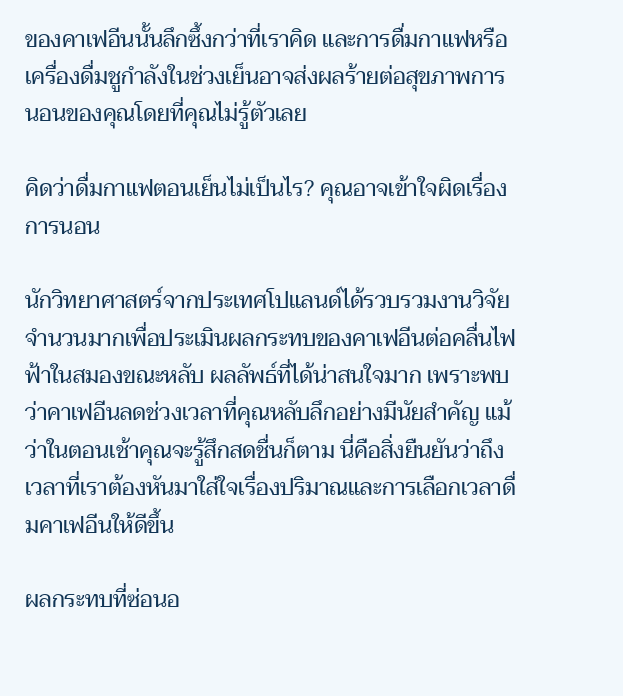ของคาเฟอีนนั้นลึกซึ้งกว่าที่เราคิด และการดื่มกาแฟหรือเครื่องดื่มชูกำลังในช่วงเย็นอาจส่งผลร้ายต่อสุขภาพการนอนของคุณโดยที่คุณไม่รู้ตัวเลย

คิดว่าดื่มกาแฟตอนเย็นไม่เป็นไร? คุณอาจเข้าใจผิดเรื่องการนอน

นักวิทยาศาสตร์จากประเทศโปแลนด์ได้รวบรวมงานวิจัยจำนวนมากเพื่อประเมินผลกระทบของคาเฟอีนต่อคลื่นไฟฟ้าในสมองขณะหลับ ผลลัพธ์ที่ได้น่าสนใจมาก เพราะพบว่าคาเฟอีนลดช่วงเวลาที่คุณหลับลึกอย่างมีนัยสำคัญ แม้ว่าในตอนเช้าคุณจะรู้สึกสดชื่นก็ตาม นี่คือสิ่งยืนยันว่าถึงเวลาที่เราต้องหันมาใส่ใจเรื่องปริมาณและการเลือกเวลาดื่มคาเฟอีนให้ดีขึ้น

ผลกระทบที่ซ่อนอ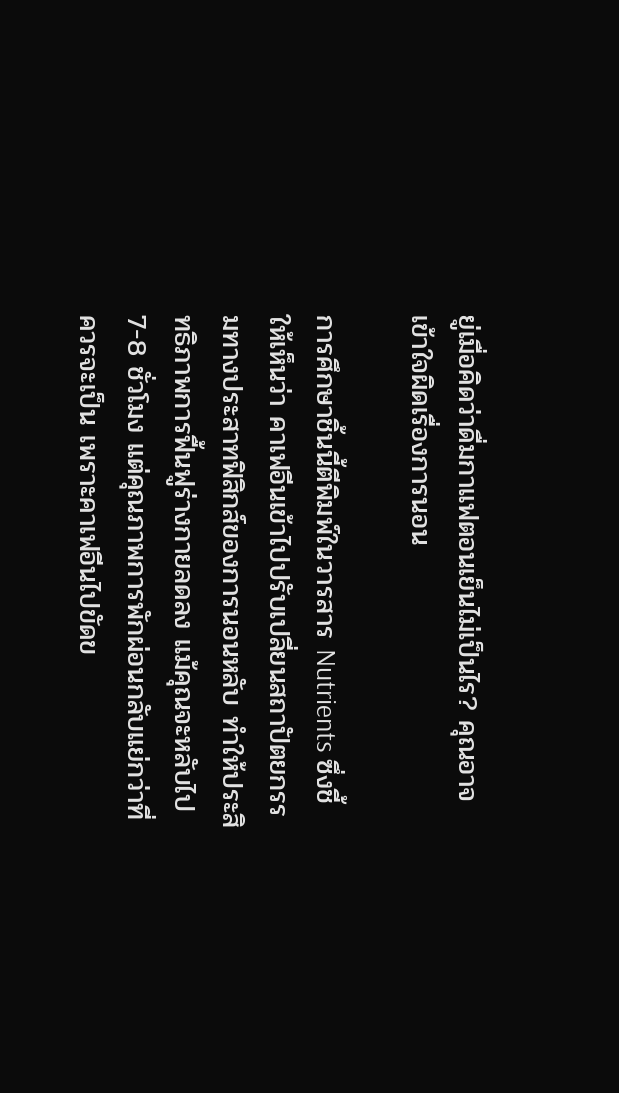ยู่เมื่อคิดว่าดื่มกาแฟตอนเย็นไม่เป็นไร? คุณอาจเข้าใจผิดเรื่องการนอน

การศึกษาชิ้นนี้ตีพิมพ์ในวารสาร Nutrients ซึ่งชี้ให้เห็นว่า คาเฟอีนเข้าไปปรับเปลี่ยนสถาปัตยกรรมทางประสาทฟิสิกส์ของการนอนหลับ ทำให้ประสิทธิภาพการฟื้นฟูร่างกายลดลง แม้คุณจะหลับไป 7-8 ชั่วโมง แต่คุณภาพการพักผ่อนกลับแย่กว่าที่ควรจะเป็น เพราะคาเฟอีนไปขัดข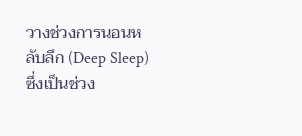วางช่วงการนอนหลับลึก (Deep Sleep) ซึ่งเป็นช่วง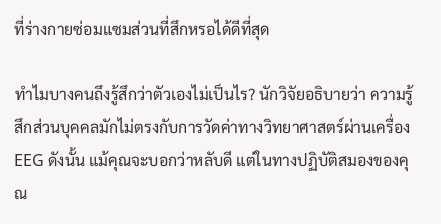ที่ร่างกายซ่อมแซมส่วนที่สึกหรอได้ดีที่สุด

ทำไมบางคนถึงรู้สึกว่าตัวเองไม่เป็นไร? นักวิจัยอธิบายว่า ความรู้สึกส่วนบุคคลมักไม่ตรงกับการวัดค่าทางวิทยาศาสตร์ผ่านเครื่อง EEG ดังนั้น แม้คุณจะบอกว่าหลับดี แต่ในทางปฏิบัติสมองของคุณ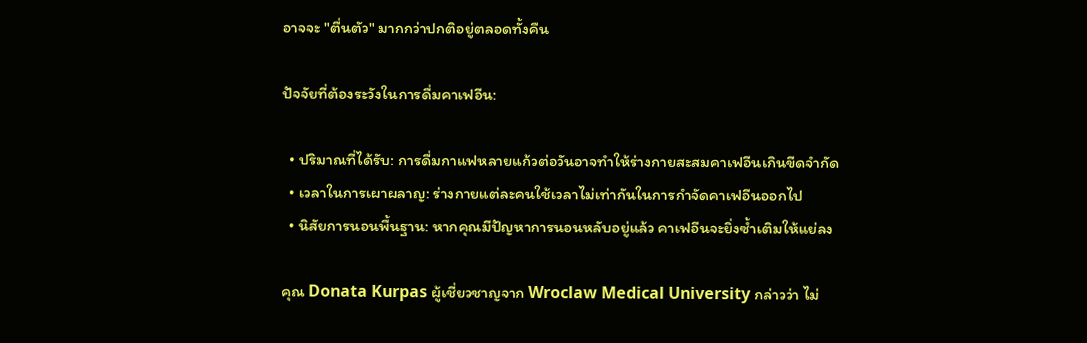อาจจะ "ตื่นตัว" มากกว่าปกติอยู่ตลอดทั้งคืน

ปัจจัยที่ต้องระวังในการดื่มคาเฟอีน:

  • ปริมาณที่ได้รับ: การดื่มกาแฟหลายแก้วต่อวันอาจทำให้ร่างกายสะสมคาเฟอีนเกินขีดจำกัด
  • เวลาในการเผาผลาญ: ร่างกายแต่ละคนใช้เวลาไม่เท่ากันในการกำจัดคาเฟอีนออกไป
  • นิสัยการนอนพื้นฐาน: หากคุณมีปัญหาการนอนหลับอยู่แล้ว คาเฟอีนจะยิ่งซ้ำเติมให้แย่ลง

คุณ Donata Kurpas ผู้เชี่ยวชาญจาก Wroclaw Medical University กล่าวว่า ไม่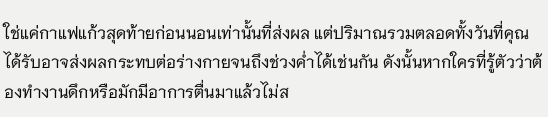ใช่แค่กาแฟแก้วสุดท้ายก่อนนอนเท่านั้นที่ส่งผล แต่ปริมาณรวมตลอดทั้งวันที่คุณได้รับอาจส่งผลกระทบต่อร่างกายจนถึงช่วงค่ำได้เช่นกัน ดังนั้นหากใครที่รู้ตัวว่าต้องทำงานดึกหรือมักมีอาการตื่นมาแล้วไม่ส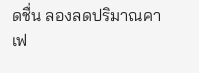ดชื่น ลองลดปริมาณคาเฟ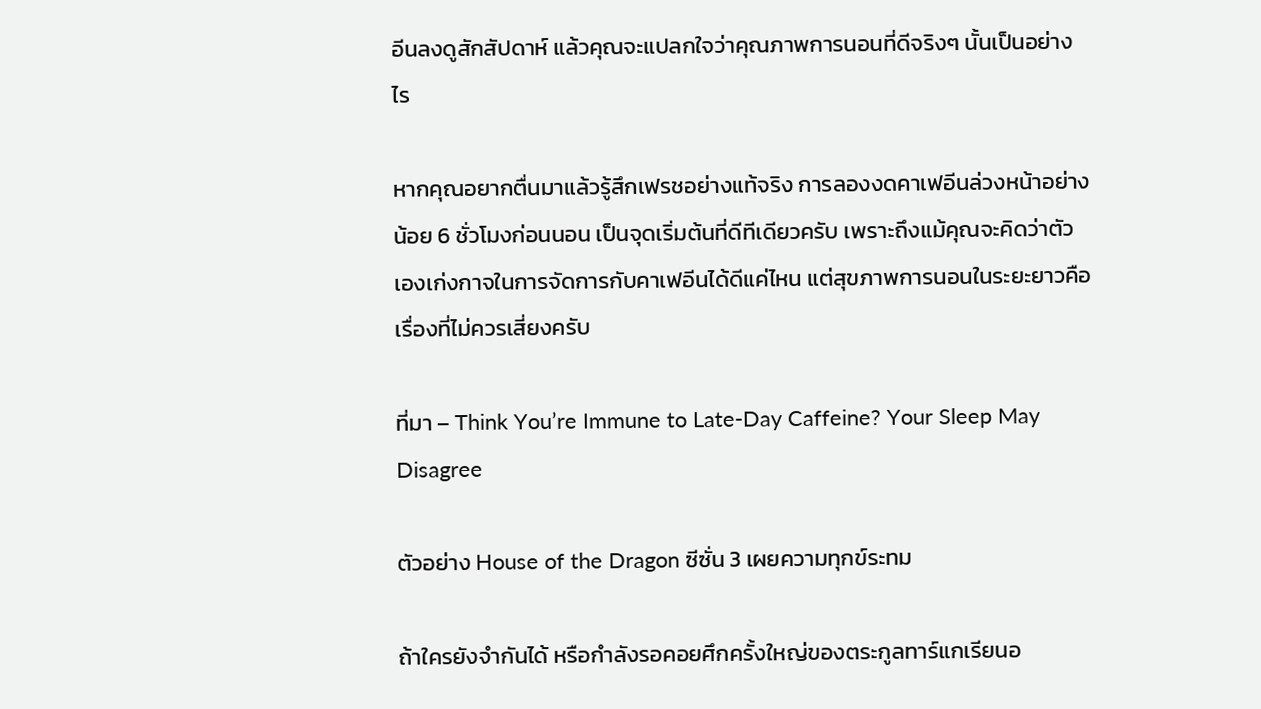อีนลงดูสักสัปดาห์ แล้วคุณจะแปลกใจว่าคุณภาพการนอนที่ดีจริงๆ นั้นเป็นอย่างไร

หากคุณอยากตื่นมาแล้วรู้สึกเฟรชอย่างแท้จริง การลองงดคาเฟอีนล่วงหน้าอย่างน้อย 6 ชั่วโมงก่อนนอน เป็นจุดเริ่มต้นที่ดีทีเดียวครับ เพราะถึงแม้คุณจะคิดว่าตัวเองเก่งกาจในการจัดการกับคาเฟอีนได้ดีแค่ไหน แต่สุขภาพการนอนในระยะยาวคือเรื่องที่ไม่ควรเสี่ยงครับ

ที่มา – Think You’re Immune to Late-Day Caffeine? Your Sleep May Disagree

ตัวอย่าง House of the Dragon ซีซั่น 3 เผยความทุกข์ระทม

ถ้าใครยังจำกันได้ หรือกำลังรอคอยศึกครั้งใหญ่ของตระกูลทาร์แกเรียนอ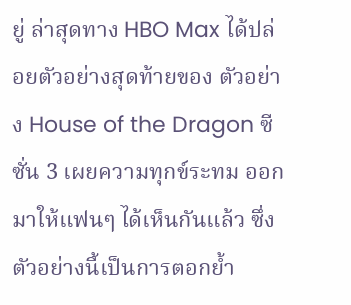ยู่ ล่าสุดทาง HBO Max ได้ปล่อยตัวอย่างสุดท้ายของ ตัวอย่าง House of the Dragon ซีซั่น 3 เผยความทุกข์ระทม ออกมาให้แฟนๆ ได้เห็นกันแล้ว ซึ่งตัวอย่างนี้เป็นการตอกย้ำ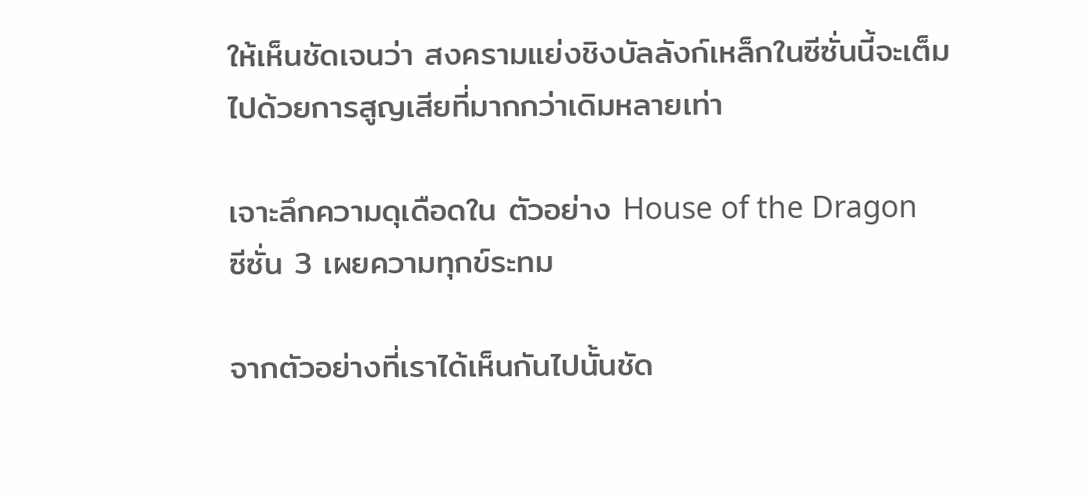ให้เห็นชัดเจนว่า สงครามแย่งชิงบัลลังก์เหล็กในซีซั่นนี้จะเต็มไปด้วยการสูญเสียที่มากกว่าเดิมหลายเท่า

เจาะลึกความดุเดือดใน ตัวอย่าง House of the Dragon ซีซั่น 3 เผยความทุกข์ระทม

จากตัวอย่างที่เราได้เห็นกันไปนั้นชัด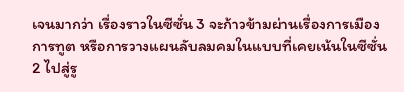เจนมากว่า เรื่องราวในซีซั่น 3 จะก้าวข้ามผ่านเรื่องการเมือง การทูต หรือการวางแผนลับลมคมในแบบที่เคยเน้นในซีซั่น 2 ไปสู่รู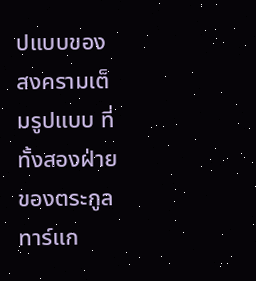ปแบบของสงครามเต็มรูปแบบ ที่ทั้งสองฝ่ายของตระกูลทาร์แก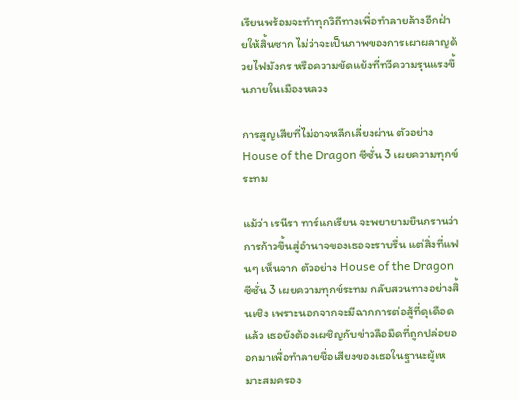เรียนพร้อมจะทำทุกวิถีทางเพื่อทำลายล้างอีกฝ่ายให้สิ้นซาก ไม่ว่าจะเป็นภาพของการเผาผลาญด้วยไฟมังกร หรือความขัดแย้งที่ทวีความรุนแรงขึ้นภายในเมืองหลวง

การสูญเสียที่ไม่อาจหลีกเลี่ยงผ่าน ตัวอย่าง House of the Dragon ซีซั่น 3 เผยความทุกข์ระทม

แม้ว่า เรนีรา ทาร์แกเรียน จะพยายามยืนกรานว่าการก้าวขึ้นสู่อำนาจของเธอจะราบรื่น แต่สิ่งที่แฟนๆ เห็นจาก ตัวอย่าง House of the Dragon ซีซั่น 3 เผยความทุกข์ระทม กลับสวนทางอย่างสิ้นเชิง เพราะนอกจากจะมีฉากการต่อสู้ที่ดุเดือดแล้ว เธอยังต้องเผชิญกับข่าวลือมืดที่ถูกปล่อยออกมาเพื่อทำลายชื่อเสียงของเธอในฐานะผู้เหมาะสมครอง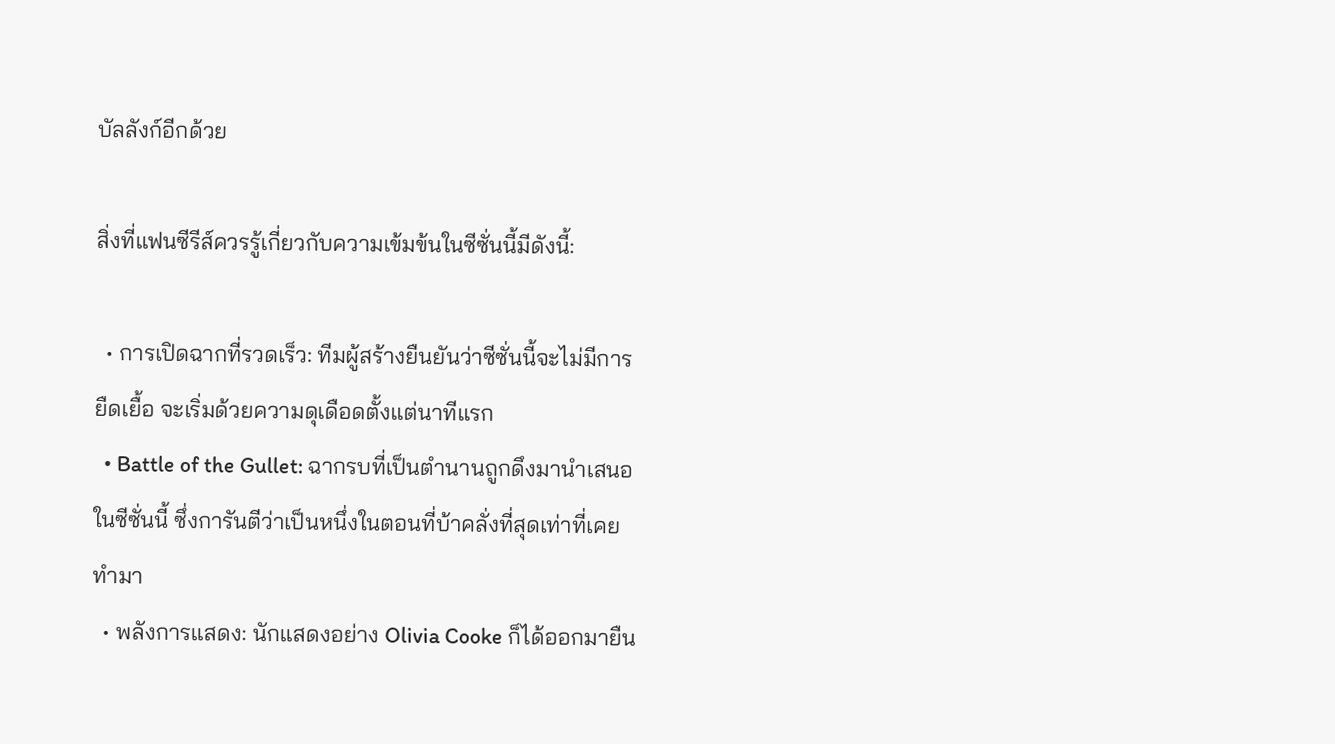บัลลังก์อีกด้วย

สิ่งที่แฟนซีรีส์ควรรู้เกี่ยวกับความเข้มข้นในซีซั่นนี้มีดังนี้:

  • การเปิดฉากที่รวดเร็ว: ทีมผู้สร้างยืนยันว่าซีซั่นนี้จะไม่มีการยืดเยื้อ จะเริ่มด้วยความดุเดือดตั้งแต่นาทีแรก
  • Battle of the Gullet: ฉากรบที่เป็นตำนานถูกดึงมานำเสนอในซีซั่นนี้ ซึ่งการันตีว่าเป็นหนึ่งในตอนที่บ้าคลั่งที่สุดเท่าที่เคยทำมา
  • พลังการแสดง: นักแสดงอย่าง Olivia Cooke ก็ได้ออกมายืน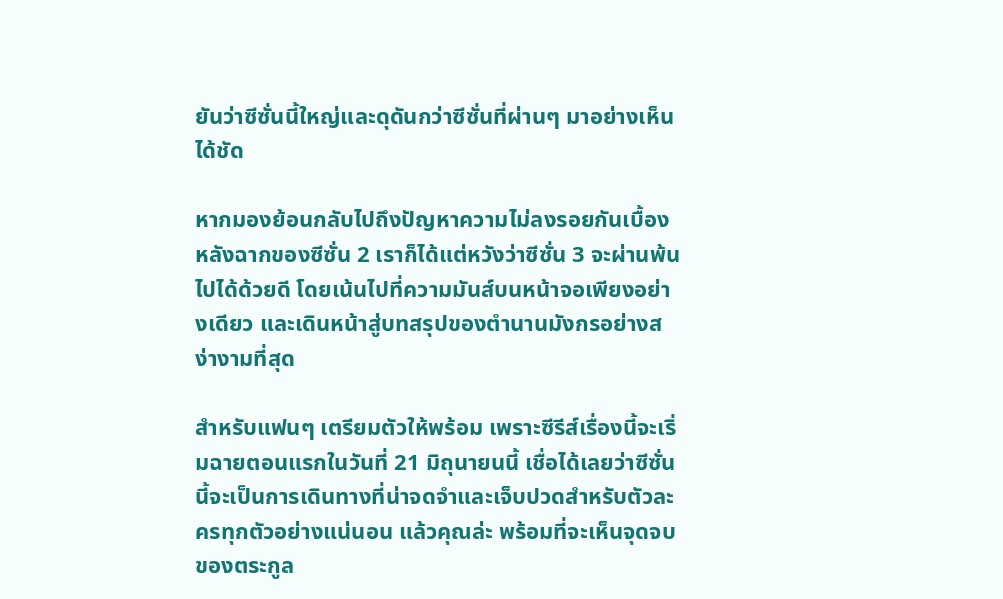ยันว่าซีซั่นนี้ใหญ่และดุดันกว่าซีซั่นที่ผ่านๆ มาอย่างเห็นได้ชัด

หากมองย้อนกลับไปถึงปัญหาความไม่ลงรอยกันเบื้องหลังฉากของซีซั่น 2 เราก็ได้แต่หวังว่าซีซั่น 3 จะผ่านพ้นไปได้ด้วยดี โดยเน้นไปที่ความมันส์บนหน้าจอเพียงอย่างเดียว และเดินหน้าสู่บทสรุปของตำนานมังกรอย่างสง่างามที่สุด

สำหรับแฟนๆ เตรียมตัวให้พร้อม เพราะซีรีส์เรื่องนี้จะเริ่มฉายตอนแรกในวันที่ 21 มิถุนายนนี้ เชื่อได้เลยว่าซีซั่นนี้จะเป็นการเดินทางที่น่าจดจำและเจ็บปวดสำหรับตัวละครทุกตัวอย่างแน่นอน แล้วคุณล่ะ พร้อมที่จะเห็นจุดจบของตระกูล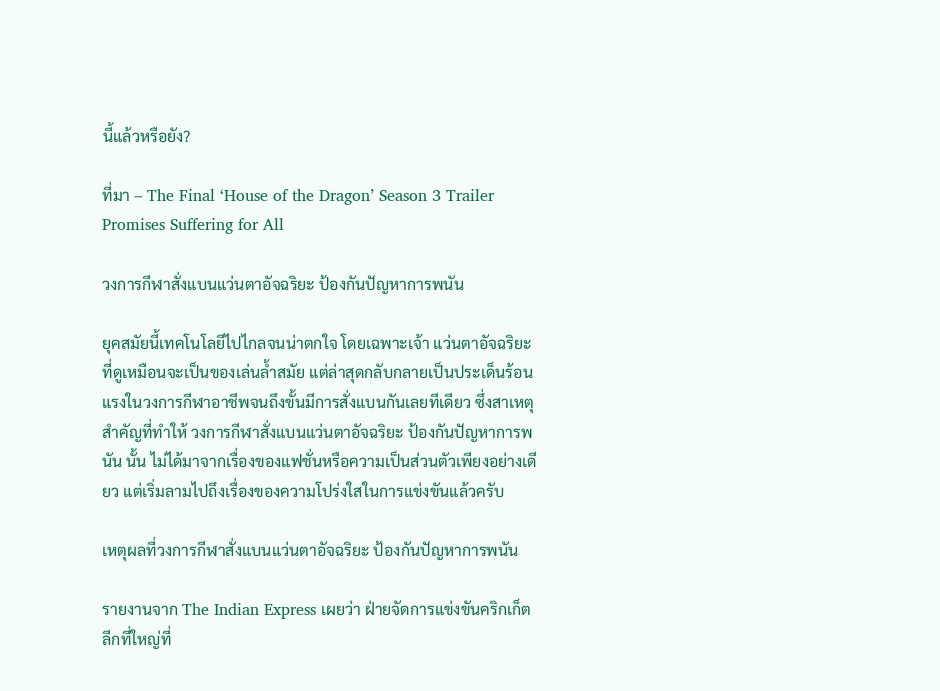นี้แล้วหรือยัง?

ที่มา – The Final ‘House of the Dragon’ Season 3 Trailer Promises Suffering for All

วงการกีฬาสั่งแบนแว่นตาอัจฉริยะ ป้องกันปัญหาการพนัน

ยุคสมัยนี้เทคโนโลยีไปไกลจนน่าตกใจ โดยเฉพาะเจ้า แว่นตาอัจฉริยะ ที่ดูเหมือนจะเป็นของเล่นล้ำสมัย แต่ล่าสุดกลับกลายเป็นประเด็นร้อนแรงในวงการกีฬาอาชีพจนถึงขั้นมีการสั่งแบนกันเลยทีเดียว ซึ่งสาเหตุสำคัญที่ทำให้ วงการกีฬาสั่งแบนแว่นตาอัจฉริยะ ป้องกันปัญหาการพนัน นั้น ไม่ได้มาจากเรื่องของแฟชั่นหรือความเป็นส่วนตัวเพียงอย่างเดียว แต่เริ่มลามไปถึงเรื่องของความโปร่งใสในการแข่งขันแล้วครับ

เหตุผลที่วงการกีฬาสั่งแบนแว่นตาอัจฉริยะ ป้องกันปัญหาการพนัน

รายงานจาก The Indian Express เผยว่า ฝ่ายจัดการแข่งขันคริกเก็ตลีกที่ใหญ่ที่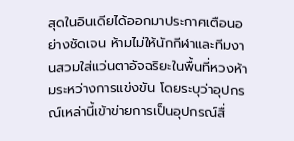สุดในอินเดียได้ออกมาประกาศเตือนอย่างชัดเจน ห้ามไม่ให้นักกีฬาและทีมงานสวมใส่แว่นตาอัจฉริยะในพื้นที่หวงห้ามระหว่างการแข่งขัน โดยระบุว่าอุปกรณ์เหล่านี้เข้าข่ายการเป็นอุปกรณ์สื่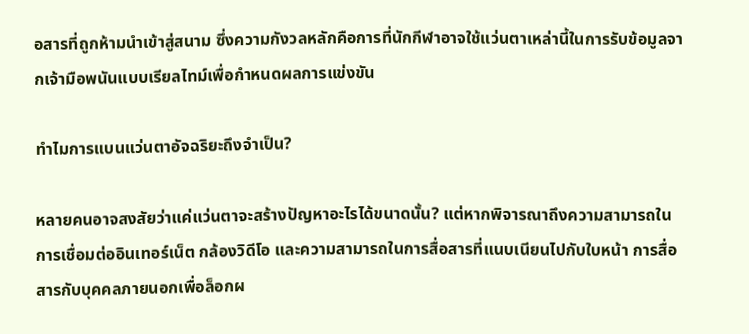อสารที่ถูกห้ามนำเข้าสู่สนาม ซึ่งความกังวลหลักคือการที่นักกีฬาอาจใช้แว่นตาเหล่านี้ในการรับข้อมูลจากเจ้ามือพนันแบบเรียลไทม์เพื่อกำหนดผลการแข่งขัน

ทำไมการแบนแว่นตาอัจฉริยะถึงจำเป็น?

หลายคนอาจสงสัยว่าแค่แว่นตาจะสร้างปัญหาอะไรได้ขนาดนั้น? แต่หากพิจารณาถึงความสามารถในการเชื่อมต่ออินเทอร์เน็ต กล้องวิดีโอ และความสามารถในการสื่อสารที่แนบเนียนไปกับใบหน้า การสื่อสารกับบุคคลภายนอกเพื่อล็อกผ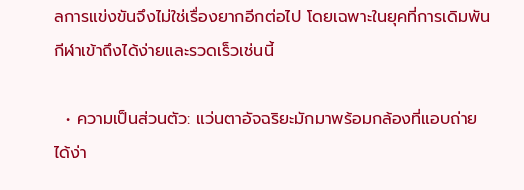ลการแข่งขันจึงไม่ใช่เรื่องยากอีกต่อไป โดยเฉพาะในยุคที่การเดิมพันกีฬาเข้าถึงได้ง่ายและรวดเร็วเช่นนี้

  • ความเป็นส่วนตัว: แว่นตาอัจฉริยะมักมาพร้อมกล้องที่แอบถ่ายได้ง่า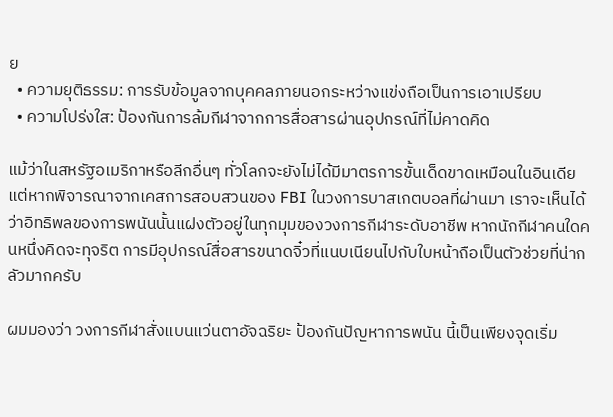ย
  • ความยุติธรรม: การรับข้อมูลจากบุคคลภายนอกระหว่างแข่งถือเป็นการเอาเปรียบ
  • ความโปร่งใส: ป้องกันการล้มกีฬาจากการสื่อสารผ่านอุปกรณ์ที่ไม่คาดคิด

แม้ว่าในสหรัฐอเมริกาหรือลีกอื่นๆ ทั่วโลกจะยังไม่ได้มีมาตรการขั้นเด็ดขาดเหมือนในอินเดีย แต่หากพิจารณาจากเคสการสอบสวนของ FBI ในวงการบาสเกตบอลที่ผ่านมา เราจะเห็นได้ว่าอิทธิพลของการพนันนั้นแฝงตัวอยู่ในทุกมุมของวงการกีฬาระดับอาชีพ หากนักกีฬาคนใดคนหนึ่งคิดจะทุจริต การมีอุปกรณ์สื่อสารขนาดจิ๋วที่แนบเนียนไปกับใบหน้าถือเป็นตัวช่วยที่น่ากลัวมากครับ

ผมมองว่า วงการกีฬาสั่งแบนแว่นตาอัจฉริยะ ป้องกันปัญหาการพนัน นี้เป็นเพียงจุดเริ่ม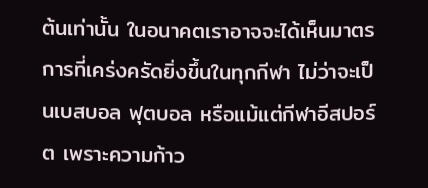ต้นเท่านั้น ในอนาคตเราอาจจะได้เห็นมาตรการที่เคร่งครัดยิ่งขึ้นในทุกกีฬา ไม่ว่าจะเป็นเบสบอล ฟุตบอล หรือแม้แต่กีฬาอีสปอร์ต เพราะความก้าว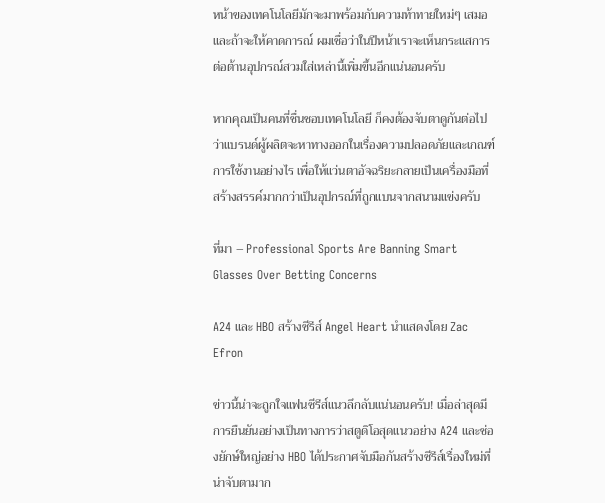หน้าของเทคโนโลยีมักจะมาพร้อมกับความท้าทายใหม่ๆ เสมอ และถ้าจะให้คาดการณ์ ผมเชื่อว่าในปีหน้าเราจะเห็นกระแสการต่อต้านอุปกรณ์สวมใส่เหล่านี้เพิ่มขึ้นอีกแน่นอนครับ

หากคุณเป็นคนที่ชื่นชอบเทคโนโลยี ก็คงต้องจับตาดูกันต่อไปว่าแบรนด์ผู้ผลิตจะหาทางออกในเรื่องความปลอดภัยและเกณฑ์การใช้งานอย่างไร เพื่อให้แว่นตาอัจฉริยะกลายเป็นเครื่องมือที่สร้างสรรค์มากกว่าเป็นอุปกรณ์ที่ถูกแบนจากสนามแข่งครับ

ที่มา – Professional Sports Are Banning Smart Glasses Over Betting Concerns

A24 และ HBO สร้างซีรีส์ Angel Heart นำแสดงโดย Zac Efron

ข่าวนี้น่าจะถูกใจแฟนซีรีส์แนวลึกลับแน่นอนครับ! เมื่อล่าสุดมีการยืนยันอย่างเป็นทางการว่าสตูดิโอสุดแนวอย่าง A24 และช่องยักษ์ใหญ่อย่าง HBO ได้ประกาศจับมือกันสร้างซีรีส์เรื่องใหม่ที่น่าจับตามาก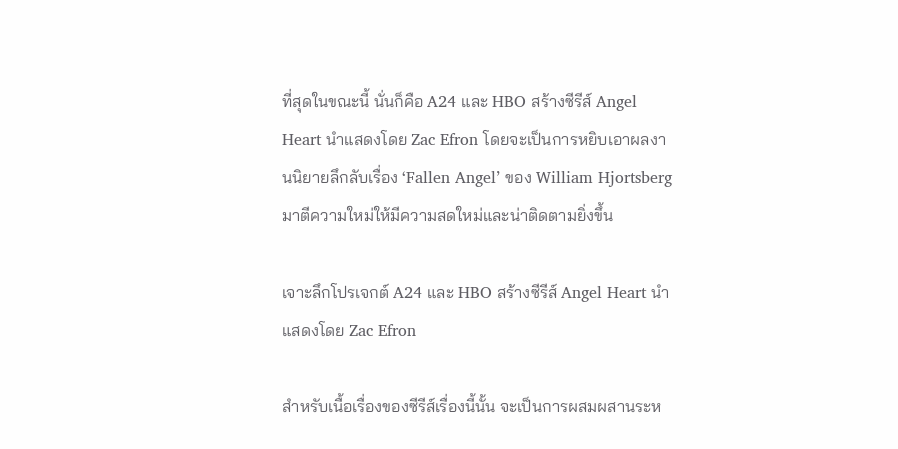ที่สุดในขณะนี้ นั่นก็คือ A24 และ HBO สร้างซีรีส์ Angel Heart นำแสดงโดย Zac Efron โดยจะเป็นการหยิบเอาผลงานนิยายลึกลับเรื่อง ‘Fallen Angel’ ของ William Hjortsberg มาตีความใหม่ให้มีความสดใหม่และน่าติดตามยิ่งขึ้น

เจาะลึกโปรเจกต์ A24 และ HBO สร้างซีรีส์ Angel Heart นำแสดงโดย Zac Efron

สำหรับเนื้อเรื่องของซีรีส์เรื่องนี้นั้น จะเป็นการผสมผสานระห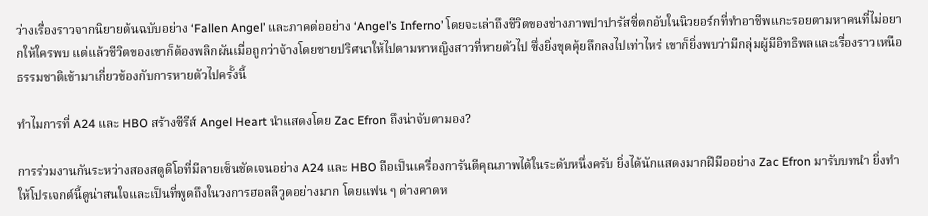ว่างเรื่องราวจากนิยายต้นฉบับอย่าง ‘Fallen Angel’ และภาคต่ออย่าง ‘Angel’s Inferno’ โดยจะเล่าถึงชีวิตของช่างภาพปาปารัสซี่ตกอับในนิวยอร์กที่ทำอาชีพแกะรอยตามหาคนที่ไม่อยากให้ใครพบ แต่แล้วชีวิตของเขาก็ต้องพลิกผันเมื่อถูกว่าจ้างโดยชายปริศนาให้ไปตามหาหญิงสาวที่หายตัวไป ซึ่งยิ่งขุดคุ้ยลึกลงไปเท่าไหร่ เขาก็ยิ่งพบว่ามีกลุ่มผู้มีอิทธิพลและเรื่องราวเหนือธรรมชาติเข้ามาเกี่ยวข้องกับการหายตัวไปครั้งนี้

ทำไมการที่ A24 และ HBO สร้างซีรีส์ Angel Heart นำแสดงโดย Zac Efron ถึงน่าจับตามอง?

การร่วมงานกันระหว่างสองสตูดิโอที่มีลายเซ็นชัดเจนอย่าง A24 และ HBO ถือเป็นเครื่องการันตีคุณภาพได้ในระดับหนึ่งครับ ยิ่งได้นักแสดงมากฝีมืออย่าง Zac Efron มารับบทนำ ยิ่งทำให้โปรเจกต์นี้ดูน่าสนใจและเป็นที่พูดถึงในวงการฮอลลีวูดอย่างมาก โดยแฟน ๆ ต่างคาดห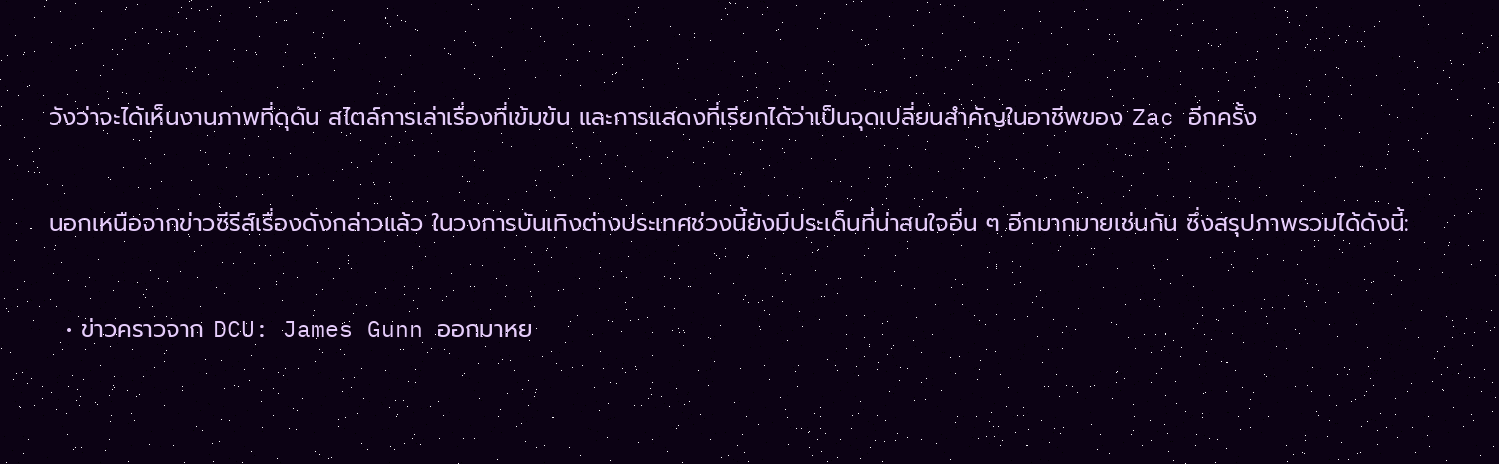วังว่าจะได้เห็นงานภาพที่ดุดัน สไตล์การเล่าเรื่องที่เข้มข้น และการแสดงที่เรียกได้ว่าเป็นจุดเปลี่ยนสำคัญในอาชีพของ Zac อีกครั้ง

นอกเหนือจากข่าวซีรีส์เรื่องดังกล่าวแล้ว ในวงการบันเทิงต่างประเทศช่วงนี้ยังมีประเด็นที่น่าสนใจอื่น ๆ อีกมากมายเช่นกัน ซึ่งสรุปภาพรวมได้ดังนี้:

  • ข่าวคราวจาก DCU: James Gunn ออกมาหย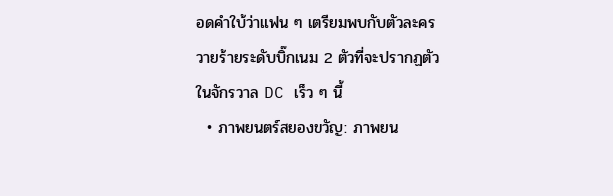อดคำใบ้ว่าแฟน ๆ เตรียมพบกับตัวละครวายร้ายระดับบิ๊กเนม 2 ตัวที่จะปรากฏตัวในจักรวาล DC เร็ว ๆ นี้
  • ภาพยนตร์สยองขวัญ: ภาพยน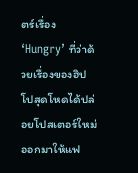ตร์เรื่อง ‘Hungry’ ที่ว่าด้วยเรื่องของฮิปโปสุดโหดได้ปล่อยโปสเตอร์ใหม่ออกมาให้แฟ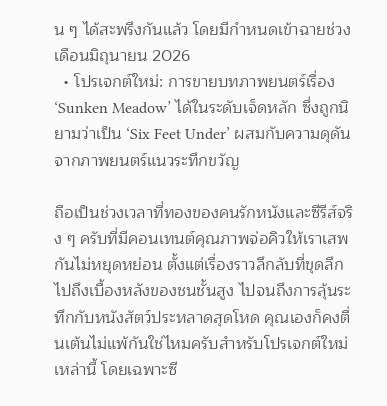น ๆ ได้สะพรึงกันแล้ว โดยมีกำหนดเข้าฉายช่วงเดือนมิถุนายน 2026
  • โปรเจกต์ใหม่: การขายบทภาพยนตร์เรื่อง ‘Sunken Meadow’ ได้ในระดับเจ็ดหลัก ซึ่งถูกนิยามว่าเป็น ‘Six Feet Under’ ผสมกับความดุดันจากภาพยนตร์แนวระทึกขวัญ

ถือเป็นช่วงเวลาที่ทองของคนรักหนังและซีรีส์จริง ๆ ครับที่มีคอนเทนต์คุณภาพจ่อคิวให้เราเสพกันไม่หยุดหย่อน ตั้งแต่เรื่องราวลึกลับที่ขุดลึกไปถึงเบื้องหลังของชนชั้นสูง ไปจนถึงการลุ้นระทึกกับหนังสัตว์ประหลาดสุดโหด คุณเองก็คงตื่นเต้นไม่แพ้กันใช่ไหมครับสำหรับโปรเจกต์ใหม่เหล่านี้ โดยเฉพาะซี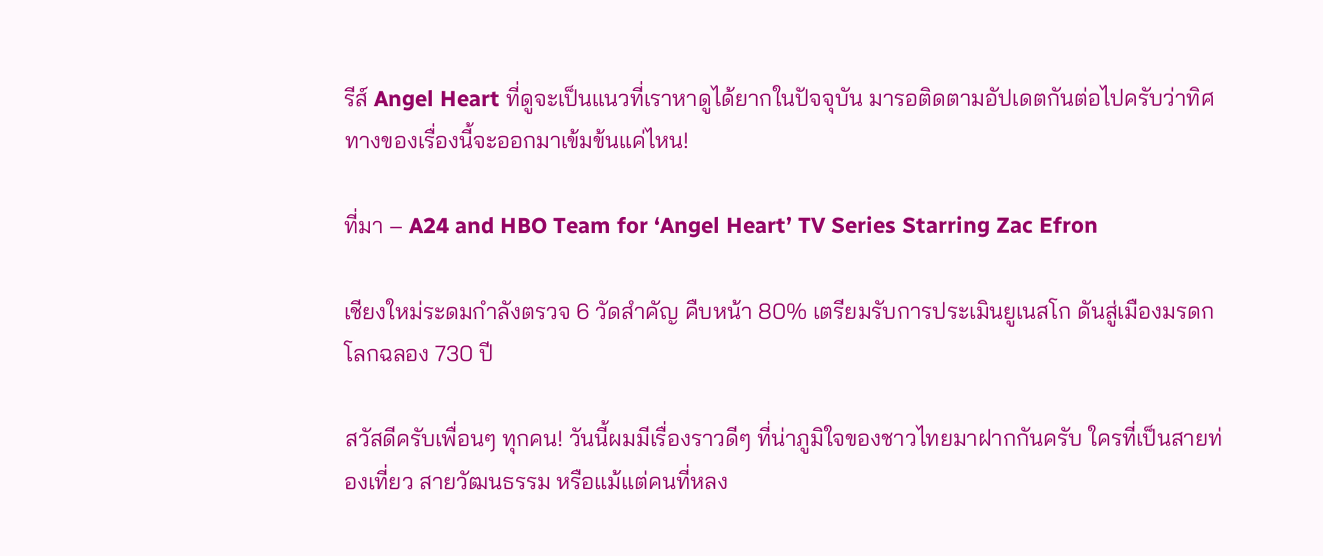รีส์ Angel Heart ที่ดูจะเป็นแนวที่เราหาดูได้ยากในปัจจุบัน มารอติดตามอัปเดตกันต่อไปครับว่าทิศทางของเรื่องนี้จะออกมาเข้มข้นแค่ไหน!

ที่มา – A24 and HBO Team for ‘Angel Heart’ TV Series Starring Zac Efron

เชียงใหม่ระดมกำลังตรวจ 6 วัดสำคัญ คืบหน้า 80% เตรียมรับการประเมินยูเนสโก ดันสู่เมืองมรดกโลกฉลอง 730 ปี

สวัสดีครับเพื่อนๆ ทุกคน! วันนี้ผมมีเรื่องราวดีๆ ที่น่าภูมิใจของชาวไทยมาฝากกันครับ ใครที่เป็นสายท่องเที่ยว สายวัฒนธรรม หรือแม้แต่คนที่หลง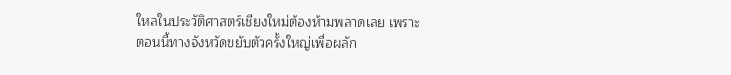ใหลในประวัติศาสตร์เชียงใหม่ต้องห้ามพลาดเลย เพราะตอนนี้ทางจังหวัดขยับตัวครั้งใหญ่เพื่อผลัก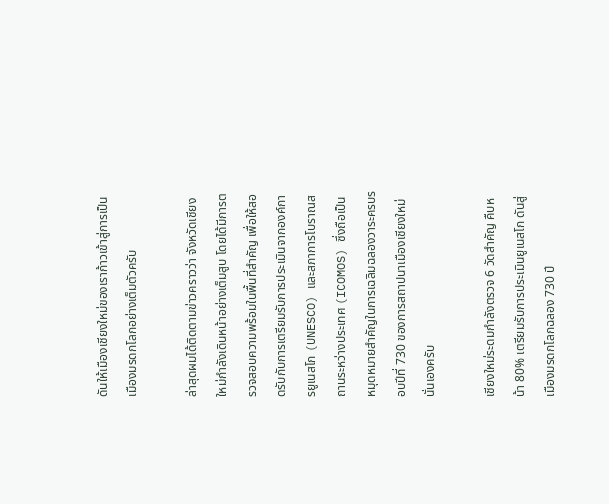ดันให้เมืองเชียงใหม่ของเราก้าวเข้าสู่การเป็นเมืองมรดกโลกอย่างเต็มตัวครับ

ล่าสุดผมได้ติดตามข่าวคราวว่า จังหวัดเชียงใหม่กำลังเดินหน้าอย่างเต็มสูบ โดยได้มีการตรวจสอบความพร้อมในพื้นที่สำคัญ เพื่อให้สอดรับกับการเตรียมรับการประเมินจากองค์การยูเนสโก (UNESCO) และสภาการโบราณสถานระหว่างประเทศ (ICOMOS) ซึ่งถือเป็นหมุดหมายสำคัญในการเฉลิมฉลองวาระครบรอบปีที่ 730 ของการสถาปนาเมืองเชียงใหม่นั่นเองครับ

เชียงใหม่ระดมกำลังตรวจ 6 วัดสำคัญ คืบหน้า 80% เตรียมรับการประเมินยูเนสโก ดันสู่เมืองมรดกโลกฉลอง 730 ปี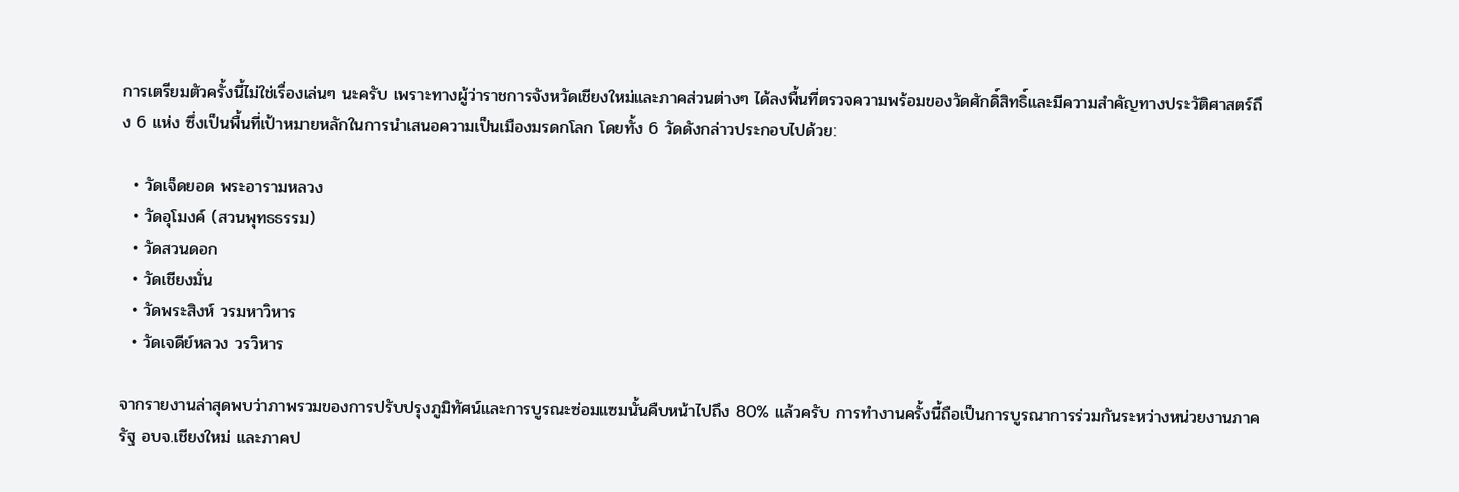การเตรียมตัวครั้งนี้ไม่ใช่เรื่องเล่นๆ นะครับ เพราะทางผู้ว่าราชการจังหวัดเชียงใหม่และภาคส่วนต่างๆ ได้ลงพื้นที่ตรวจความพร้อมของวัดศักดิ์สิทธิ์และมีความสำคัญทางประวัติศาสตร์ถึง 6 แห่ง ซึ่งเป็นพื้นที่เป้าหมายหลักในการนำเสนอความเป็นเมืองมรดกโลก โดยทั้ง 6 วัดดังกล่าวประกอบไปด้วย:

  • วัดเจ็ดยอด พระอารามหลวง
  • วัดอุโมงค์ (สวนพุทธธรรม)
  • วัดสวนดอก
  • วัดเชียงมั่น
  • วัดพระสิงห์ วรมหาวิหาร
  • วัดเจดีย์หลวง วรวิหาร

จากรายงานล่าสุดพบว่าภาพรวมของการปรับปรุงภูมิทัศน์และการบูรณะซ่อมแซมนั้นคืบหน้าไปถึง 80% แล้วครับ การทำงานครั้งนี้ถือเป็นการบูรณาการร่วมกันระหว่างหน่วยงานภาครัฐ อบจ.เชียงใหม่ และภาคป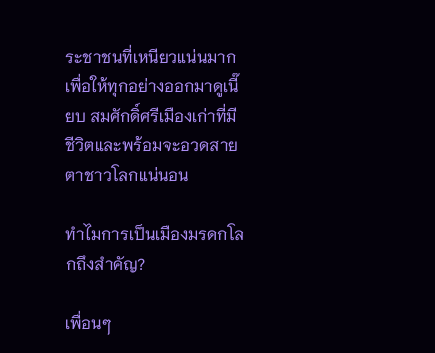ระชาชนที่เหนียวแน่นมาก เพื่อให้ทุกอย่างออกมาดูเนี๊ยบ สมศักดิ์ศรีเมืองเก่าที่มีชีวิตและพร้อมจะอวดสายตาชาวโลกแน่นอน

ทำไมการเป็นเมืองมรดกโลกถึงสำคัญ?

เพื่อนๆ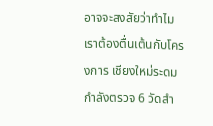อาจจะสงสัยว่าทำไมเราต้องตื่นเต้นกับโครงการ เชียงใหม่ระดมกำลังตรวจ 6 วัดสำ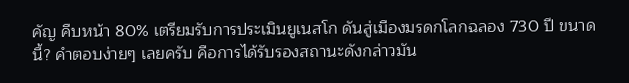คัญ คืบหน้า 80% เตรียมรับการประเมินยูเนสโก ดันสู่เมืองมรดกโลกฉลอง 730 ปี ขนาดนี้? คำตอบง่ายๆ เลยครับ คือการได้รับรองสถานะดังกล่าวมัน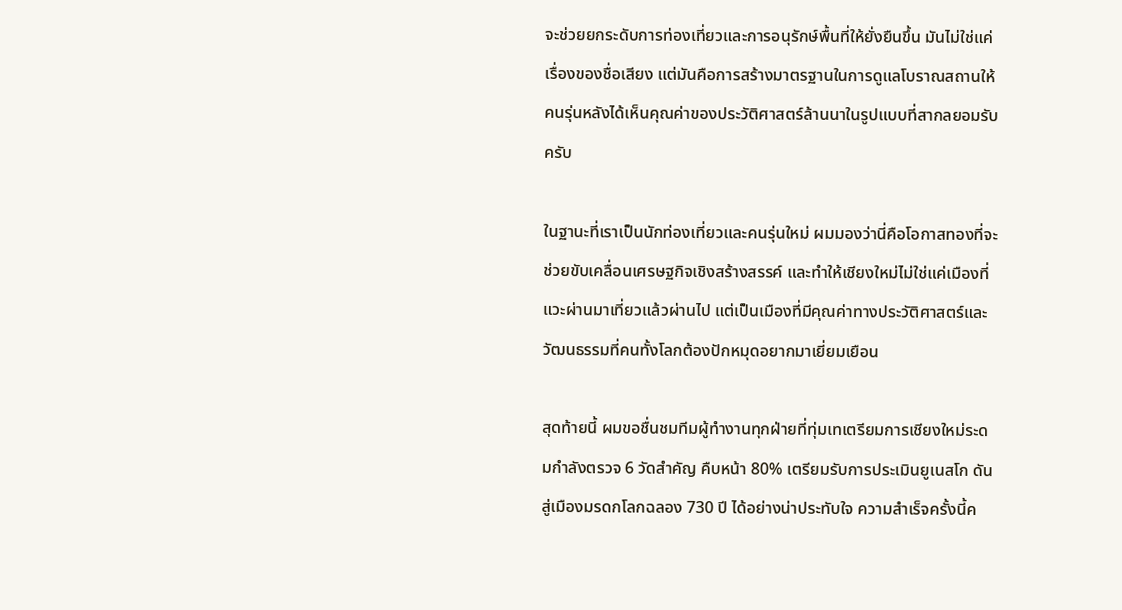จะช่วยยกระดับการท่องเที่ยวและการอนุรักษ์พื้นที่ให้ยั่งยืนขึ้น มันไม่ใช่แค่เรื่องของชื่อเสียง แต่มันคือการสร้างมาตรฐานในการดูแลโบราณสถานให้คนรุ่นหลังได้เห็นคุณค่าของประวัติศาสตร์ล้านนาในรูปแบบที่สากลยอมรับครับ

ในฐานะที่เราเป็นนักท่องเที่ยวและคนรุ่นใหม่ ผมมองว่านี่คือโอกาสทองที่จะช่วยขับเคลื่อนเศรษฐกิจเชิงสร้างสรรค์ และทำให้เชียงใหม่ไม่ใช่แค่เมืองที่แวะผ่านมาเที่ยวแล้วผ่านไป แต่เป็นเมืองที่มีคุณค่าทางประวัติศาสตร์และวัฒนธรรมที่คนทั้งโลกต้องปักหมุดอยากมาเยี่ยมเยือน

สุดท้ายนี้ ผมขอชื่นชมทีมผู้ทำงานทุกฝ่ายที่ทุ่มเทเตรียมการเชียงใหม่ระดมกำลังตรวจ 6 วัดสำคัญ คืบหน้า 80% เตรียมรับการประเมินยูเนสโก ดันสู่เมืองมรดกโลกฉลอง 730 ปี ได้อย่างน่าประทับใจ ความสำเร็จครั้งนี้ค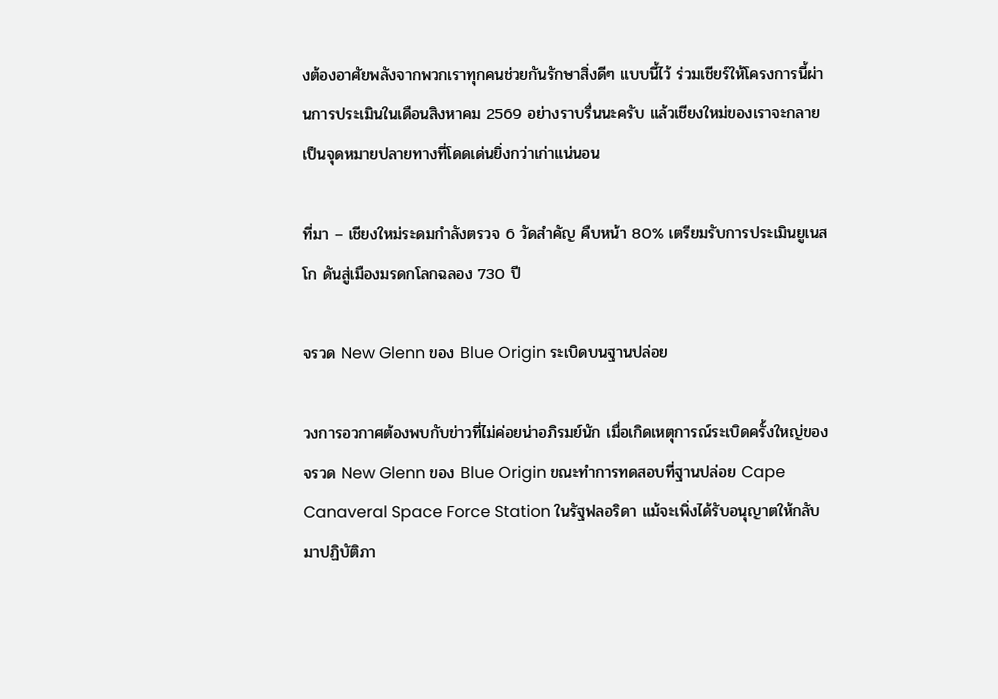งต้องอาศัยพลังจากพวกเราทุกคนช่วยกันรักษาสิ่งดีๆ แบบนี้ไว้ ร่วมเชียร์ให้โครงการนี้ผ่านการประเมินในเดือนสิงหาคม 2569 อย่างราบรื่นนะครับ แล้วเชียงใหม่ของเราจะกลายเป็นจุดหมายปลายทางที่โดดเด่นยิ่งกว่าเก่าแน่นอน

ที่มา – เชียงใหม่ระดมกำลังตรวจ 6 วัดสำคัญ คืบหน้า 80% เตรียมรับการประเมินยูเนสโก ดันสู่เมืองมรดกโลกฉลอง 730 ปี

จรวด New Glenn ของ Blue Origin ระเบิดบนฐานปล่อย

วงการอวกาศต้องพบกับข่าวที่ไม่ค่อยน่าอภิรมย์นัก เมื่อเกิดเหตุการณ์ระเบิดครั้งใหญ่ของจรวด New Glenn ของ Blue Origin ขณะทำการทดสอบที่ฐานปล่อย Cape Canaveral Space Force Station ในรัฐฟลอริดา แม้จะเพิ่งได้รับอนุญาตให้กลับมาปฏิบัติภา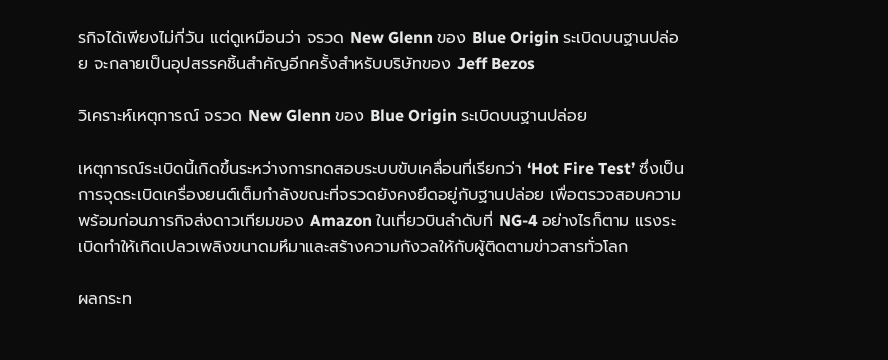รกิจได้เพียงไม่กี่วัน แต่ดูเหมือนว่า จรวด New Glenn ของ Blue Origin ระเบิดบนฐานปล่อย จะกลายเป็นอุปสรรคชิ้นสำคัญอีกครั้งสำหรับบริษัทของ Jeff Bezos

วิเคราะห์เหตุการณ์ จรวด New Glenn ของ Blue Origin ระเบิดบนฐานปล่อย

เหตุการณ์ระเบิดนี้เกิดขึ้นระหว่างการทดสอบระบบขับเคลื่อนที่เรียกว่า ‘Hot Fire Test’ ซึ่งเป็นการจุดระเบิดเครื่องยนต์เต็มกำลังขณะที่จรวดยังคงยึดอยู่กับฐานปล่อย เพื่อตรวจสอบความพร้อมก่อนภารกิจส่งดาวเทียมของ Amazon ในเที่ยวบินลำดับที่ NG-4 อย่างไรก็ตาม แรงระเบิดทำให้เกิดเปลวเพลิงขนาดมหึมาและสร้างความกังวลให้กับผู้ติดตามข่าวสารทั่วโลก

ผลกระท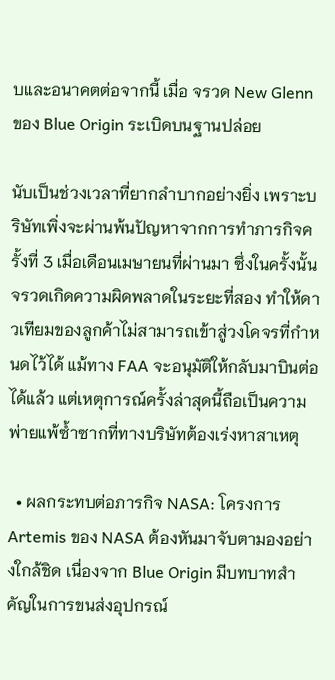บและอนาคตต่อจากนี้ เมื่อ จรวด New Glenn ของ Blue Origin ระเบิดบนฐานปล่อย

นับเป็นช่วงเวลาที่ยากลำบากอย่างยิ่ง เพราะบริษัทเพิ่งจะผ่านพ้นปัญหาจากการทำภารกิจครั้งที่ 3 เมื่อเดือนเมษายนที่ผ่านมา ซึ่งในครั้งนั้นจรวดเกิดความผิดพลาดในระยะที่สอง ทำให้ดาวเทียมของลูกค้าไม่สามารถเข้าสู่วงโคจรที่กำหนดไว้ได้ แม้ทาง FAA จะอนุมัติให้กลับมาบินต่อได้แล้ว แต่เหตุการณ์ครั้งล่าสุดนี้ถือเป็นความพ่ายแพ้ซ้ำซากที่ทางบริษัทต้องเร่งหาสาเหตุ

  • ผลกระทบต่อภารกิจ NASA: โครงการ Artemis ของ NASA ต้องหันมาจับตามองอย่างใกล้ชิด เนื่องจาก Blue Origin มีบทบาทสำคัญในการขนส่งอุปกรณ์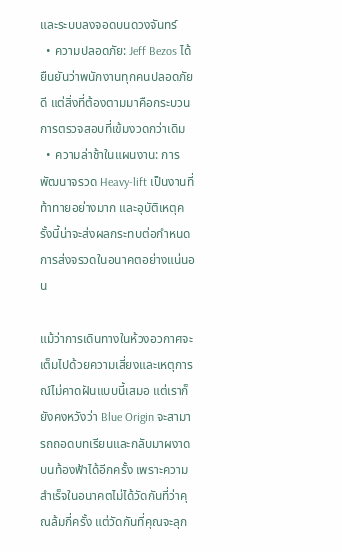และระบบลงจอดบนดวงจันทร์
  • ความปลอดภัย: Jeff Bezos ได้ยืนยันว่าพนักงานทุกคนปลอดภัยดี แต่สิ่งที่ต้องตามมาคือกระบวนการตรวจสอบที่เข้มงวดกว่าเดิม
  • ความล่าช้าในแผนงาน: การพัฒนาจรวด Heavy-lift เป็นงานที่ท้าทายอย่างมาก และอุบัติเหตุครั้งนี้น่าจะส่งผลกระทบต่อกำหนดการส่งจรวดในอนาคตอย่างแน่นอน

แม้ว่าการเดินทางในห้วงอวกาศจะเต็มไปด้วยความเสี่ยงและเหตุการณ์ไม่คาดฝันแบบนี้เสมอ แต่เราก็ยังคงหวังว่า Blue Origin จะสามารถถอดบทเรียนและกลับมาผงาดบนท้องฟ้าได้อีกครั้ง เพราะความสำเร็จในอนาคตไม่ได้วัดกันที่ว่าคุณล้มกี่ครั้ง แต่วัดกันที่คุณจะลุก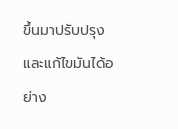ขึ้นมาปรับปรุงและแก้ไขมันได้อย่าง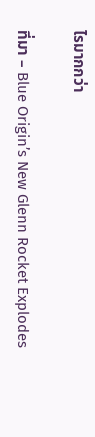ไรมากกว่า

ที่มา – Blue Origin’s New Glenn Rocket Explodes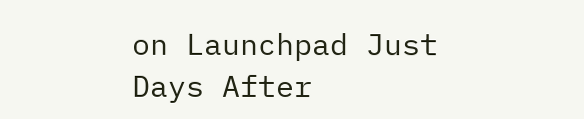on Launchpad Just Days After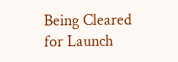Being Cleared for Launch